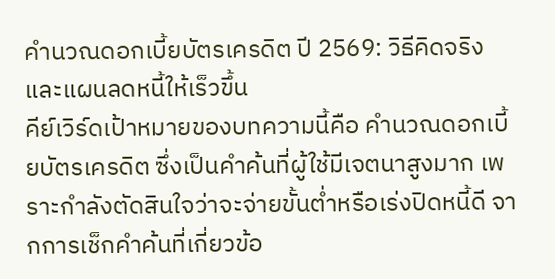คำนวณดอกเบี้ยบัตรเครดิต ปี 2569: วิธีคิดจริงและแผนลดหนี้ให้เร็วขึ้น
คีย์เวิร์ดเป้าหมายของบทความนี้คือ คำนวณดอกเบี้ยบัตรเครดิต ซึ่งเป็นคำค้นที่ผู้ใช้มีเจตนาสูงมาก เพราะกำลังตัดสินใจว่าจะจ่ายขั้นต่ำหรือเร่งปิดหนี้ดี จากการเช็กคำค้นที่เกี่ยวข้อ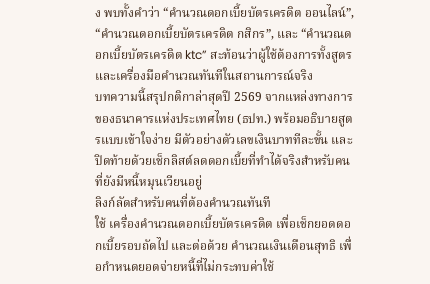ง พบทั้งคำว่า “คำนวณดอกเบี้ยบัตรเครดิต ออนไลน์”, “คำนวณดอกเบี้ยบัตรเครดิต กสิกร”, และ “คำนวณดอกเบี้ยบัตรเครดิต ktc” สะท้อนว่าผู้ใช้ต้องการทั้งสูตรและเครื่องมือคำนวณทันทีในสถานการณ์จริง
บทความนี้สรุปกติกาล่าสุดปี 2569 จากแหล่งทางการของธนาคารแห่งประเทศไทย (ธปท.) พร้อมอธิบายสูตรแบบเข้าใจง่าย มีตัวอย่างตัวเลขเงินบาททีละขั้น และปิดท้ายด้วยเช็กลิสต์ลดดอกเบี้ยที่ทำได้จริงสำหรับคนที่ยังมีหนี้หมุนเวียนอยู่
ลิงก์ลัดสำหรับคนที่ต้องคำนวณทันที
ใช้ เครื่องคำนวณดอกเบี้ยบัตรเครดิต เพื่อเช็กยอดดอกเบี้ยรอบถัดไป และต่อด้วย คำนวณเงินเดือนสุทธิ เพื่อกำหนดยอดจ่ายหนี้ที่ไม่กระทบค่าใช้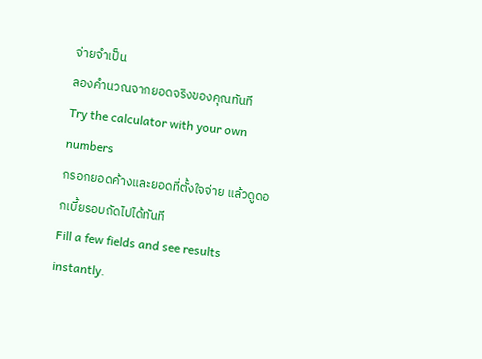จ่ายจำเป็น
ลองคำนวณจากยอดจริงของคุณทันที
Try the calculator with your own numbers
กรอกยอดค้างและยอดที่ตั้งใจจ่าย แล้วดูดอกเบี้ยรอบถัดไปได้ทันที
Fill a few fields and see results instantly.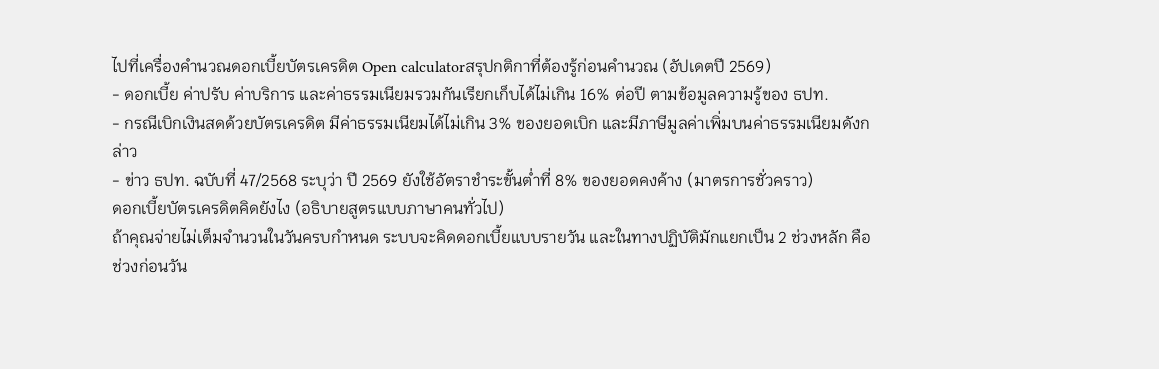ไปที่เครื่องคำนวณดอกเบี้ยบัตรเครดิต Open calculatorสรุปกติกาที่ต้องรู้ก่อนคำนวณ (อัปเดตปี 2569)
- ดอกเบี้ย ค่าปรับ ค่าบริการ และค่าธรรมเนียมรวมกันเรียกเก็บได้ไม่เกิน 16% ต่อปี ตามข้อมูลความรู้ของ ธปท.
- กรณีเบิกเงินสดด้วยบัตรเครดิต มีค่าธรรมเนียมได้ไม่เกิน 3% ของยอดเบิก และมีภาษีมูลค่าเพิ่มบนค่าธรรมเนียมดังกล่าว
- ข่าว ธปท. ฉบับที่ 47/2568 ระบุว่า ปี 2569 ยังใช้อัตราชำระขั้นต่ำที่ 8% ของยอดคงค้าง (มาตรการชั่วคราว)
ดอกเบี้ยบัตรเครดิตคิดยังไง (อธิบายสูตรแบบภาษาคนทั่วไป)
ถ้าคุณจ่ายไม่เต็มจำนวนในวันครบกำหนด ระบบจะคิดดอกเบี้ยแบบรายวัน และในทางปฏิบัติมักแยกเป็น 2 ช่วงหลัก คือช่วงก่อนวัน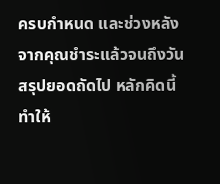ครบกำหนด และช่วงหลังจากคุณชำระแล้วจนถึงวันสรุปยอดถัดไป หลักคิดนี้ทำให้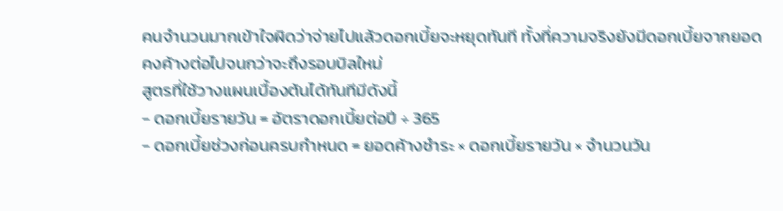คนจำนวนมากเข้าใจผิดว่าจ่ายไปแล้วดอกเบี้ยจะหยุดทันที ทั้งที่ความจริงยังมีดอกเบี้ยจากยอดคงค้างต่อไปจนกว่าจะถึงรอบบิลใหม่
สูตรที่ใช้วางแผนเบื้องต้นได้ทันทีมีดังนี้
- ดอกเบี้ยรายวัน = อัตราดอกเบี้ยต่อปี ÷ 365
- ดอกเบี้ยช่วงก่อนครบกำหนด = ยอดค้างชำระ × ดอกเบี้ยรายวัน × จำนวนวัน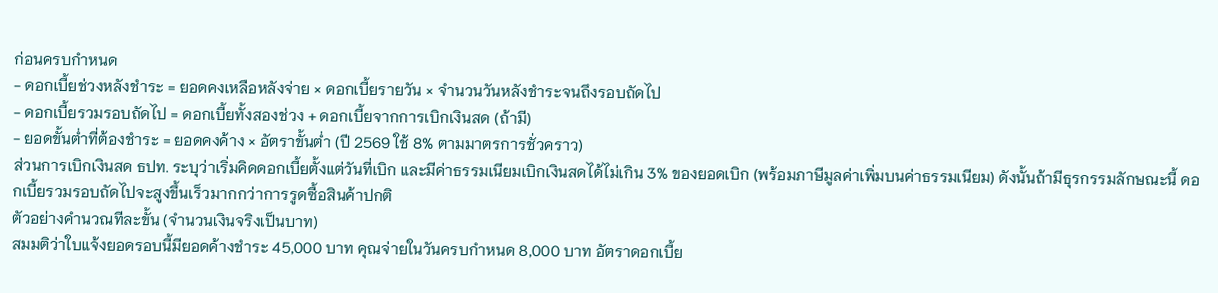ก่อนครบกำหนด
- ดอกเบี้ยช่วงหลังชำระ = ยอดคงเหลือหลังจ่าย × ดอกเบี้ยรายวัน × จำนวนวันหลังชำระจนถึงรอบถัดไป
- ดอกเบี้ยรวมรอบถัดไป = ดอกเบี้ยทั้งสองช่วง + ดอกเบี้ยจากการเบิกเงินสด (ถ้ามี)
- ยอดขั้นต่ำที่ต้องชำระ = ยอดคงค้าง × อัตราขั้นต่ำ (ปี 2569 ใช้ 8% ตามมาตรการชั่วคราว)
ส่วนการเบิกเงินสด ธปท. ระบุว่าเริ่มคิดดอกเบี้ยตั้งแต่วันที่เบิก และมีค่าธรรมเนียมเบิกเงินสดได้ไม่เกิน 3% ของยอดเบิก (พร้อมภาษีมูลค่าเพิ่มบนค่าธรรมเนียม) ดังนั้นถ้ามีธุรกรรมลักษณะนี้ ดอกเบี้ยรวมรอบถัดไปจะสูงขึ้นเร็วมากกว่าการรูดซื้อสินค้าปกติ
ตัวอย่างคำนวณทีละขั้น (จำนวนเงินจริงเป็นบาท)
สมมติว่าใบแจ้งยอดรอบนี้มียอดค้างชำระ 45,000 บาท คุณจ่ายในวันครบกำหนด 8,000 บาท อัตราดอกเบี้ย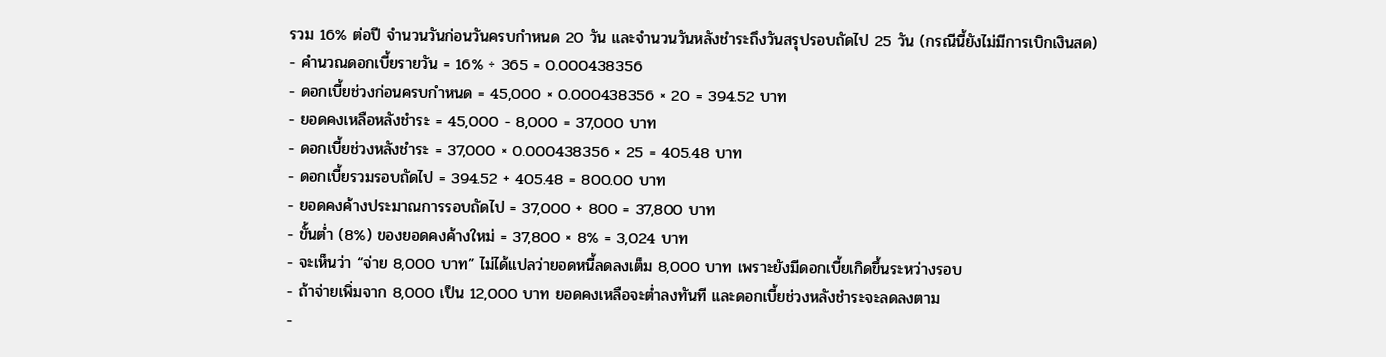รวม 16% ต่อปี จำนวนวันก่อนวันครบกำหนด 20 วัน และจำนวนวันหลังชำระถึงวันสรุปรอบถัดไป 25 วัน (กรณีนี้ยังไม่มีการเบิกเงินสด)
- คำนวณดอกเบี้ยรายวัน = 16% ÷ 365 = 0.000438356
- ดอกเบี้ยช่วงก่อนครบกำหนด = 45,000 × 0.000438356 × 20 = 394.52 บาท
- ยอดคงเหลือหลังชำระ = 45,000 - 8,000 = 37,000 บาท
- ดอกเบี้ยช่วงหลังชำระ = 37,000 × 0.000438356 × 25 = 405.48 บาท
- ดอกเบี้ยรวมรอบถัดไป = 394.52 + 405.48 = 800.00 บาท
- ยอดคงค้างประมาณการรอบถัดไป = 37,000 + 800 = 37,800 บาท
- ขั้นต่ำ (8%) ของยอดคงค้างใหม่ = 37,800 × 8% = 3,024 บาท
- จะเห็นว่า “จ่าย 8,000 บาท” ไม่ได้แปลว่ายอดหนี้ลดลงเต็ม 8,000 บาท เพราะยังมีดอกเบี้ยเกิดขึ้นระหว่างรอบ
- ถ้าจ่ายเพิ่มจาก 8,000 เป็น 12,000 บาท ยอดคงเหลือจะต่ำลงทันที และดอกเบี้ยช่วงหลังชำระจะลดลงตาม
-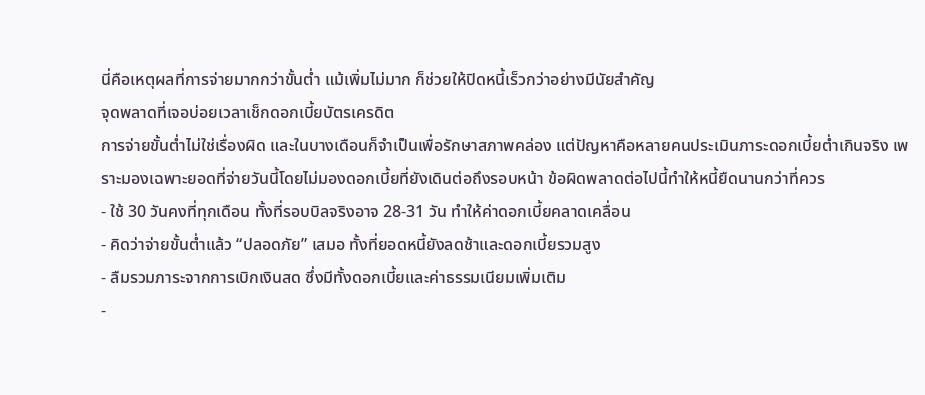นี่คือเหตุผลที่การจ่ายมากกว่าขั้นต่ำ แม้เพิ่มไม่มาก ก็ช่วยให้ปิดหนี้เร็วกว่าอย่างมีนัยสำคัญ
จุดพลาดที่เจอบ่อยเวลาเช็กดอกเบี้ยบัตรเครดิต
การจ่ายขั้นต่ำไม่ใช่เรื่องผิด และในบางเดือนก็จำเป็นเพื่อรักษาสภาพคล่อง แต่ปัญหาคือหลายคนประเมินภาระดอกเบี้ยต่ำเกินจริง เพราะมองเฉพาะยอดที่จ่ายวันนี้โดยไม่มองดอกเบี้ยที่ยังเดินต่อถึงรอบหน้า ข้อผิดพลาดต่อไปนี้ทำให้หนี้ยืดนานกว่าที่ควร
- ใช้ 30 วันคงที่ทุกเดือน ทั้งที่รอบบิลจริงอาจ 28-31 วัน ทำให้ค่าดอกเบี้ยคลาดเคลื่อน
- คิดว่าจ่ายขั้นต่ำแล้ว “ปลอดภัย” เสมอ ทั้งที่ยอดหนี้ยังลดช้าและดอกเบี้ยรวมสูง
- ลืมรวมภาระจากการเบิกเงินสด ซึ่งมีทั้งดอกเบี้ยและค่าธรรมเนียมเพิ่มเติม
-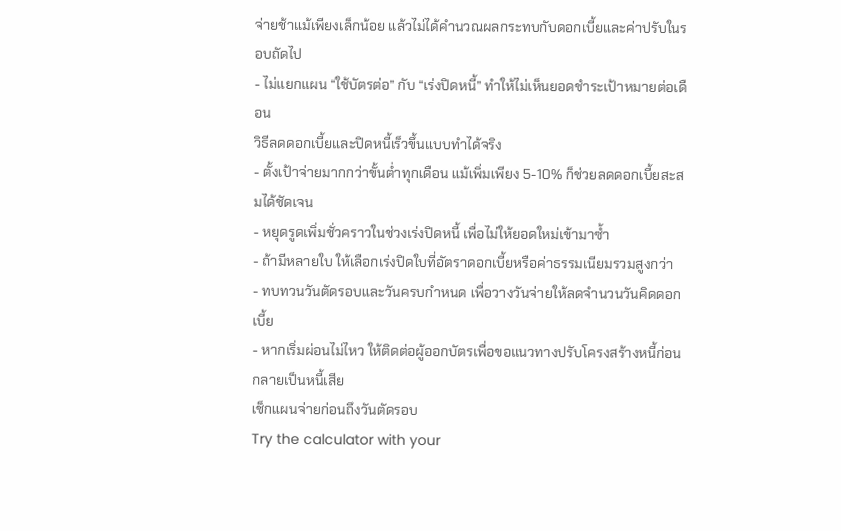จ่ายช้าแม้เพียงเล็กน้อย แล้วไม่ได้คำนวณผลกระทบกับดอกเบี้ยและค่าปรับในรอบถัดไป
- ไม่แยกแผน “ใช้บัตรต่อ” กับ “เร่งปิดหนี้” ทำให้ไม่เห็นยอดชำระเป้าหมายต่อเดือน
วิธีลดดอกเบี้ยและปิดหนี้เร็วขึ้นแบบทำได้จริง
- ตั้งเป้าจ่ายมากกว่าขั้นต่ำทุกเดือน แม้เพิ่มเพียง 5-10% ก็ช่วยลดดอกเบี้ยสะสมได้ชัดเจน
- หยุดรูดเพิ่มชั่วคราวในช่วงเร่งปิดหนี้ เพื่อไม่ให้ยอดใหม่เข้ามาซ้ำ
- ถ้ามีหลายใบ ให้เลือกเร่งปิดใบที่อัตราดอกเบี้ยหรือค่าธรรมเนียมรวมสูงกว่า
- ทบทวนวันตัดรอบและวันครบกำหนด เพื่อวางวันจ่ายให้ลดจำนวนวันคิดดอกเบี้ย
- หากเริ่มผ่อนไม่ไหว ให้ติดต่อผู้ออกบัตรเพื่อขอแนวทางปรับโครงสร้างหนี้ก่อนกลายเป็นหนี้เสีย
เช็กแผนจ่ายก่อนถึงวันตัดรอบ
Try the calculator with your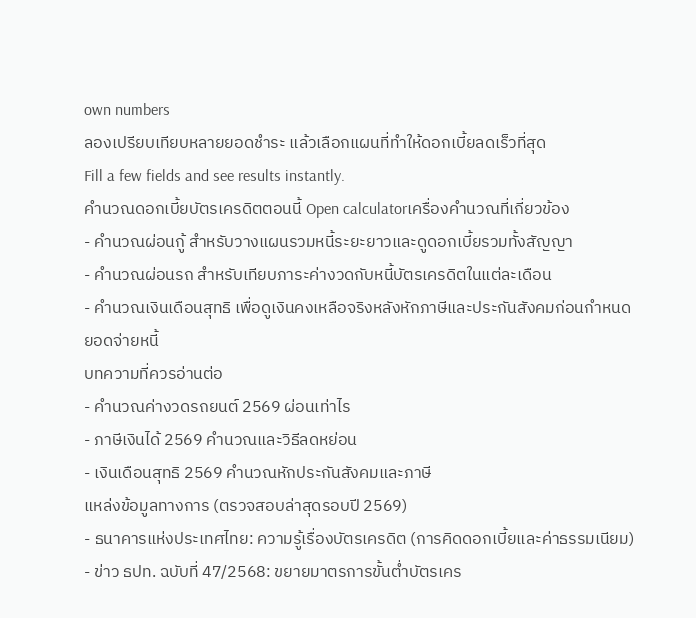own numbers
ลองเปรียบเทียบหลายยอดชำระ แล้วเลือกแผนที่ทำให้ดอกเบี้ยลดเร็วที่สุด
Fill a few fields and see results instantly.
คำนวณดอกเบี้ยบัตรเครดิตตอนนี้ Open calculatorเครื่องคำนวณที่เกี่ยวข้อง
- คำนวณผ่อนกู้ สำหรับวางแผนรวมหนี้ระยะยาวและดูดอกเบี้ยรวมทั้งสัญญา
- คำนวณผ่อนรถ สำหรับเทียบภาระค่างวดกับหนี้บัตรเครดิตในแต่ละเดือน
- คำนวณเงินเดือนสุทธิ เพื่อดูเงินคงเหลือจริงหลังหักภาษีและประกันสังคมก่อนกำหนดยอดจ่ายหนี้
บทความที่ควรอ่านต่อ
- คำนวณค่างวดรถยนต์ 2569 ผ่อนเท่าไร
- ภาษีเงินได้ 2569 คำนวณและวิธีลดหย่อน
- เงินเดือนสุทธิ 2569 คำนวณหักประกันสังคมและภาษี
แหล่งข้อมูลทางการ (ตรวจสอบล่าสุดรอบปี 2569)
- ธนาคารแห่งประเทศไทย: ความรู้เรื่องบัตรเครดิต (การคิดดอกเบี้ยและค่าธรรมเนียม)
- ข่าว ธปท. ฉบับที่ 47/2568: ขยายมาตรการขั้นต่ำบัตรเคร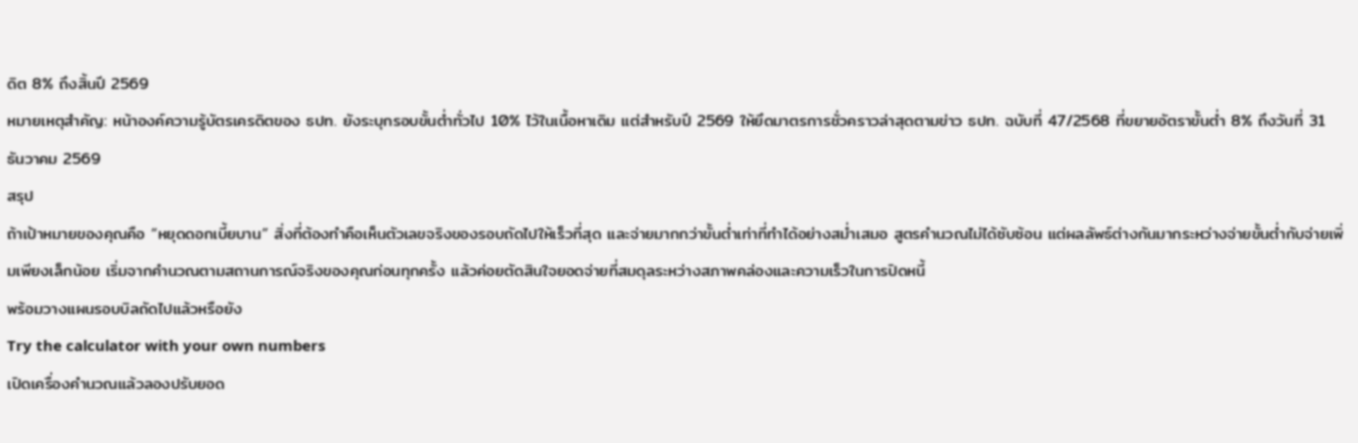ดิต 8% ถึงสิ้นปี 2569
หมายเหตุสำคัญ: หน้าองค์ความรู้บัตรเครดิตของ ธปท. ยังระบุกรอบขั้นต่ำทั่วไป 10% ไว้ในเนื้อหาเดิม แต่สำหรับปี 2569 ให้ยึดมาตรการชั่วคราวล่าสุดตามข่าว ธปท. ฉบับที่ 47/2568 ที่ขยายอัตราขั้นต่ำ 8% ถึงวันที่ 31 ธันวาคม 2569
สรุป
ถ้าเป้าหมายของคุณคือ “หยุดดอกเบี้ยบาน” สิ่งที่ต้องทำคือเห็นตัวเลขจริงของรอบถัดไปให้เร็วที่สุด และจ่ายมากกว่าขั้นต่ำเท่าที่ทำได้อย่างสม่ำเสมอ สูตรคำนวณไม่ได้ซับซ้อน แต่ผลลัพธ์ต่างกันมากระหว่างจ่ายขั้นต่ำกับจ่ายเพิ่มเพียงเล็กน้อย เริ่มจากคำนวณตามสถานการณ์จริงของคุณก่อนทุกครั้ง แล้วค่อยตัดสินใจยอดจ่ายที่สมดุลระหว่างสภาพคล่องและความเร็วในการปิดหนี้
พร้อมวางแผนรอบบิลถัดไปแล้วหรือยัง
Try the calculator with your own numbers
เปิดเครื่องคำนวณแล้วลองปรับยอด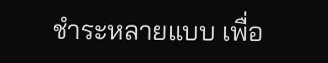ชำระหลายแบบ เพื่อ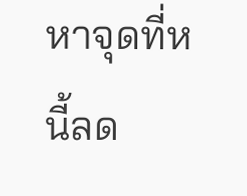หาจุดที่หนี้ลด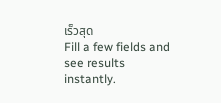เร็วสุด
Fill a few fields and see results instantly.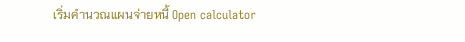เริ่มคำนวณแผนจ่ายหนี้ Open calculator